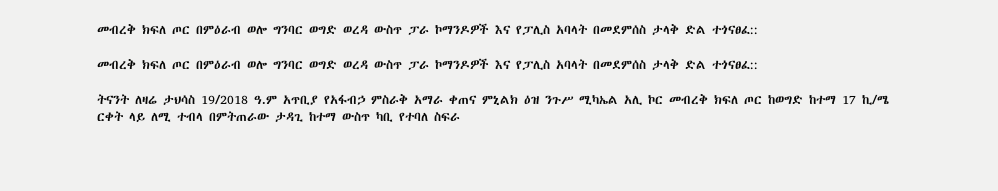መብረቅ ክፍለ ጦር በምዕራብ ወሎ ግንባር ወግድ ወረዳ ውስጥ ፓራ ኮማንዶዎች እና የፓሊስ አባላት በመደምሰስ ታላቅ ድል ተጎናፀፈ::

መብረቅ ክፍለ ጦር በምዕራብ ወሎ ግንባር ወግድ ወረዳ ውስጥ ፓራ ኮማንዶዎች እና የፓሊስ አባላት በመደምሰስ ታላቅ ድል ተጎናፀፈ::

ትናንት ለዛሬ ታህሳስ 19/2018 ዓ.ም አጥቢያ የአፋብኃ ምስራቅ አማራ ቀጠና ምኒልክ ዕዝ ንጉሥ ሚካኤል አሊ ኮር መብረቅ ክፍለ ጦር ከወግድ ከተማ 17 ኪ/ሜ ርቀት ላይ ለሚ ተብላ በምትጠራው ታዳጊ ከተማ ውስጥ ካቢ የተባለ ስፍራ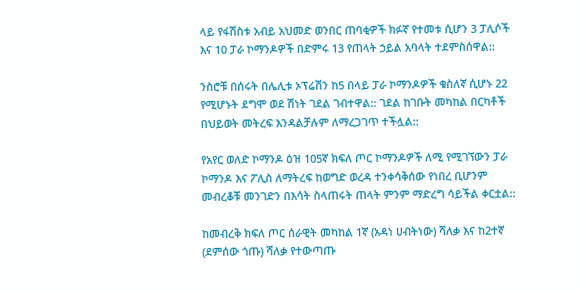ላይ የፋሽስቱ አብይ አህመድ ወንበር ጠባቂዎች ክፉኛ የተመቱ ሲሆን 3 ፓሊሶች እና 10 ፓራ ኮማንዶዎች በድምሩ 13 የጠላት ኃይል አባላት ተደምስሰዋል::

ንስሮቹ በሰሩት በሌሊቱ ኦፕሬሽን ከ5 በላይ ፓራ ኮማንዶዎች ቁስለኛ ሲሆኑ 22 የሚሆኑት ደግሞ ወደ ሽነት ገደል ገብተዋል:: ገደል ከገቡት መካከል በርካቶች በህይወት መትረፍ እንዳልቻሉም ለማረጋገጥ ተችሏል::

የአየር ወለድ ኮማንዶ ዕዝ 105ኛ ክፍለ ጦር ኮማንዶዎች ለሚ የሚገኘውን ፓራ ኮማንዶ እና ፖሊስ ለማትረፍ ከወግድ ወረዳ ተንቀሳቅሰው የነበረ ቢሆንም መብረቆቹ መንገድን በእሳት ስላጠሩት ጠላት ምንም ማድረግ ሳይችል ቀርቷል::

ከመብረቅ ክፍለ ጦር ሰራዊት መካከል 1ኛ (አዳነ ሀብትነው) ሻለቃ እና ከ2ተኛ (ደምሰው ጎጡ) ሻለቃ የተውጣጡ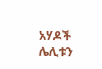አሃዶች ሌሊቱን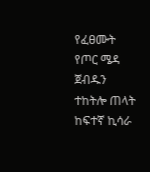የፈፀሙት የጦር ሜዳ ጀብዱን ተከትሎ ጠላት ከፍተኛ ኪሳራ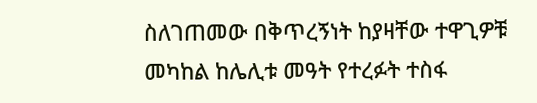ስለገጠመው በቅጥረኝነት ከያዛቸው ተዋጊዎቹ መካከል ከሌሊቱ መዓት የተረፉት ተስፋ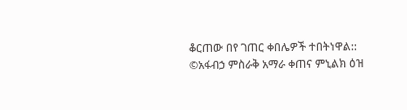ቆርጠው በየ ገጠር ቀበሌዎች ተበትነዋል::
©አፋብኃ ምስራቅ አማራ ቀጠና ምኒልክ ዕዝ